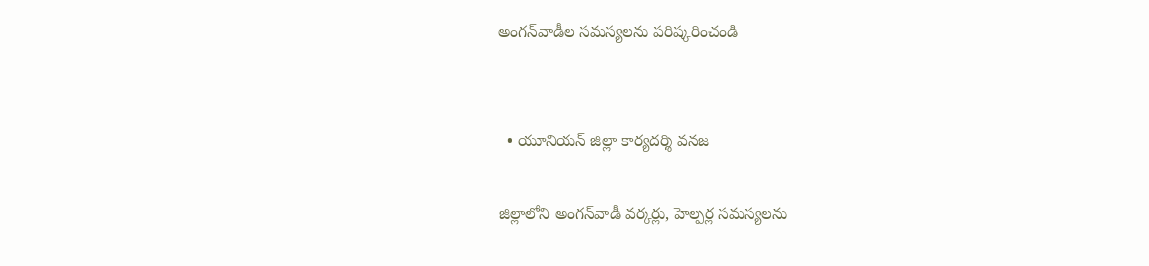అంగన్‌వాడీల సమస్యలను పరిష్కరించండి


  • యూనియన్‌ జిల్లా కార్యదర్శి వనజ

జిల్లాలోని అంగన్‌వాడీ వర్కర్లు, హెల్పర్ల సమస్యలను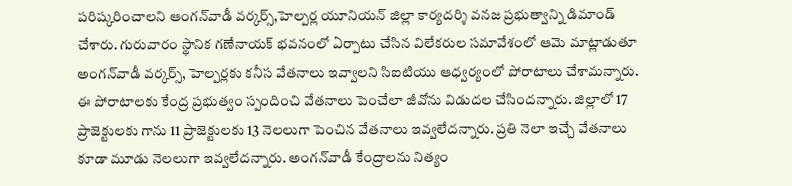పరిష్కరించాలని ఆంగన్‌వాడీ వర్కర్స్‌,హెల్పర్ల యూనియన్‌ జిల్లా కార్యదర్శి వనజ ప్రభుత్వాన్ని డిమాండ్‌ చేశారు. గురువారం స్థానిక గణేనాయక్‌ భవనంలో ఏర్పాటు చేసిన విలేకరుల సమావేశంలో ఆమె మాట్లాడుతూ అంగన్‌వాడీ వర్కర్స్‌, హెల్పర్లకు కనీస వేతనాలు ఇవ్వాలని సిఐటియు ఆధ్వర్యంలో పోరాటాలు చేశామన్నారు. ఈ పోరాటాలకు కేంద్ర ప్రభుత్వం స్పందించి వేతనాలు పెంచేలా జీవోను విడుదల చేసిందన్నారు. జిల్లాలో 17 ప్రాజెక్టులకు గాను 11 ప్రాజెక్టులకు 13 నెలలుగా పెంచిన వేతనాలు ఇవ్వలేదన్నారు. ప్రతి నెలా ఇచ్చే వేతనాలు కూడా మూడు నెలలుగా ఇవ్వలేదన్నారు. అంగన్‌వాడీ కేంద్రాలను నిత్యం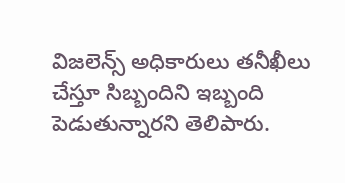విజలెన్స్‌ అధికారులు తనీఖీలు చేస్తూ సిబ్బందిని ఇబ్బంది పెడుతున్నారని తెలిపారు.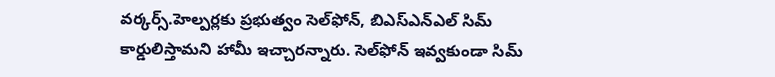వర్కర్స్‌.హెల్పర్లకు ప్రభుత్వం సెల్‌ఫోన్‌, బిఎస్‌ఎన్‌ఎల్‌ సిమ్‌ కార్డులిస్తామని హామీ ఇచ్చారన్నారు. సెల్‌ఫోన్‌ ఇవ్వకుండా సిమ్‌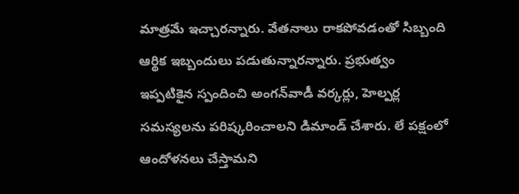మాత్రమే ఇచ్చారన్నారు. వేతనాలు రాకపోవడంతో సిబ్బంది ఆర్థిక ఇబ్బందులు పడుతున్నారన్నారు. ప్రభుత్వం ఇప్పటికైన స్పందించి అంగన్‌వాడీ వర్కర్లు, హెల్పర్ల సమస్యలను పరిష్కరించాలని డిమాండ్‌ చేశారు. లే పక్షంలో ఆందోళనలు చేస్తామని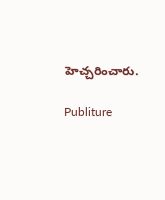హెచ్చరించారు.

Publiture